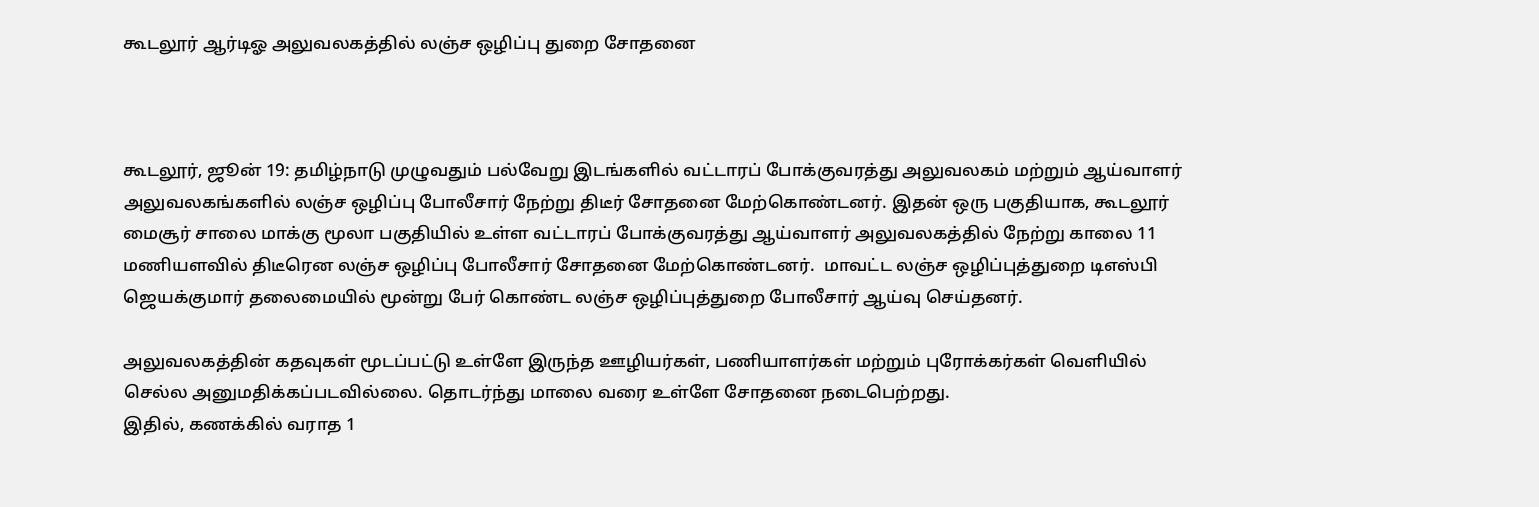கூடலூர் ஆர்டிஓ அலுவலகத்தில் லஞ்ச ஒழிப்பு துறை சோதனை



கூடலூர், ஜூன் 19: தமிழ்நாடு முழுவதும் பல்வேறு இடங்களில் வட்டாரப் போக்குவரத்து அலுவலகம் மற்றும் ஆய்வாளர் அலுவலகங்களில் லஞ்ச ஒழிப்பு போலீசார் நேற்று திடீர் சோதனை மேற்கொண்டனர். இதன் ஒரு பகுதியாக, கூடலூர் மைசூர் சாலை மாக்கு மூலா பகுதியில் உள்ள வட்டாரப் போக்குவரத்து ஆய்வாளர் அலுவலகத்தில் நேற்று காலை 11 மணியளவில் திடீரென லஞ்ச ஒழிப்பு போலீசார் சோதனை மேற்கொண்டனர்.  மாவட்ட லஞ்ச ஒழிப்புத்துறை டிஎஸ்பி ஜெயக்குமார் தலைமையில் மூன்று பேர் கொண்ட லஞ்ச ஒழிப்புத்துறை போலீசார் ஆய்வு செய்தனர்.

அலுவலகத்தின் கதவுகள் மூடப்பட்டு உள்ளே இருந்த ஊழியர்கள், பணியாளர்கள் மற்றும் புரோக்கர்கள் வெளியில் செல்ல அனுமதிக்கப்படவில்லை. தொடர்ந்து மாலை வரை உள்ளே சோதனை நடைபெற்றது.
இதில், கணக்கில் வராத 1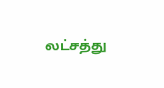லட்சத்து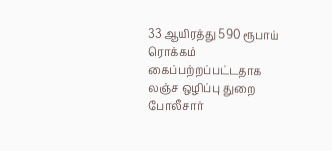33 ஆயிரத்து 590 ரூபாய் ரொக்கம் கைப்பற்றப்பட்டதாக லஞ்ச ஒழிப்பு துறை போலீசார்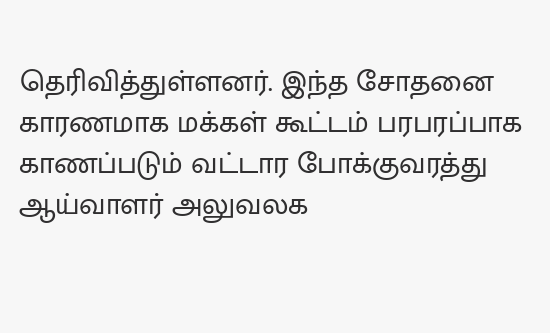தெரிவித்துள்ளனர். இந்த சோதனை காரணமாக மக்கள் கூட்டம் பரபரப்பாக காணப்படும் வட்டார போக்குவரத்து ஆய்வாளர் அலுவலக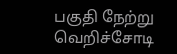பகுதி நேற்று வெறிச்சோடி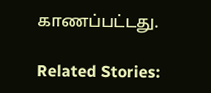காணப்பட்டது.

Related Stories: